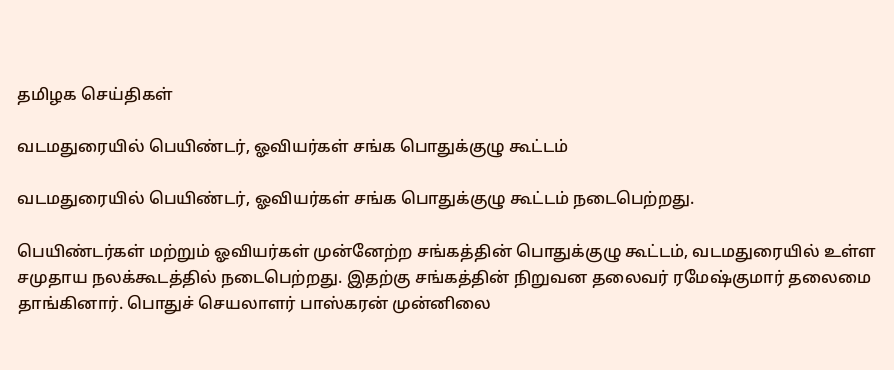தமிழக செய்திகள்

வடமதுரையில் பெயிண்டர், ஓவியர்கள் சங்க பொதுக்குழு கூட்டம்

வடமதுரையில் பெயிண்டர், ஓவியர்கள் சங்க பொதுக்குழு கூட்டம் நடைபெற்றது.

பெயிண்டர்கள் மற்றும் ஓவியர்கள் முன்னேற்ற சங்கத்தின் பொதுக்குழு கூட்டம், வடமதுரையில் உள்ள சமுதாய நலக்கூடத்தில் நடைபெற்றது. இதற்கு சங்கத்தின் நிறுவன தலைவர் ரமேஷ்குமார் தலைமை தாங்கினார். பொதுச் செயலாளர் பாஸ்கரன் முன்னிலை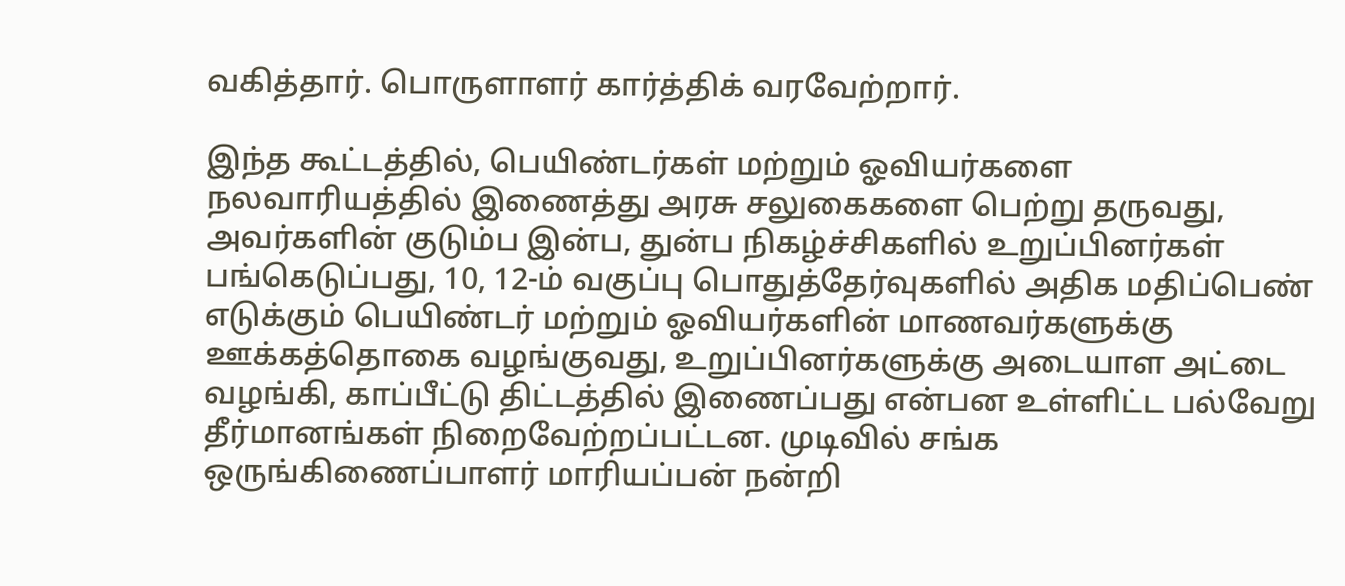வகித்தார். பொருளாளர் கார்த்திக் வரவேற்றார்.

இந்த கூட்டத்தில், பெயிண்டர்கள் மற்றும் ஓவியர்களை நலவாரியத்தில் இணைத்து அரசு சலுகைகளை பெற்று தருவது, அவர்களின் குடும்ப இன்ப, துன்ப நிகழ்ச்சிகளில் உறுப்பினர்கள் பங்கெடுப்பது, 10, 12-ம் வகுப்பு பொதுத்தேர்வுகளில் அதிக மதிப்பெண் எடுக்கும் பெயிண்டர் மற்றும் ஓவியர்களின் மாணவர்களுக்கு ஊக்கத்தொகை வழங்குவது, உறுப்பினர்களுக்கு அடையாள அட்டை வழங்கி, காப்பீட்டு திட்டத்தில் இணைப்பது என்பன உள்ளிட்ட பல்வேறு தீர்மானங்கள் நிறைவேற்றப்பட்டன. முடிவில் சங்க ஒருங்கிணைப்பாளர் மாரியப்பன் நன்றி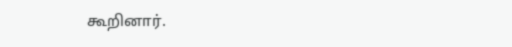கூறினார்.